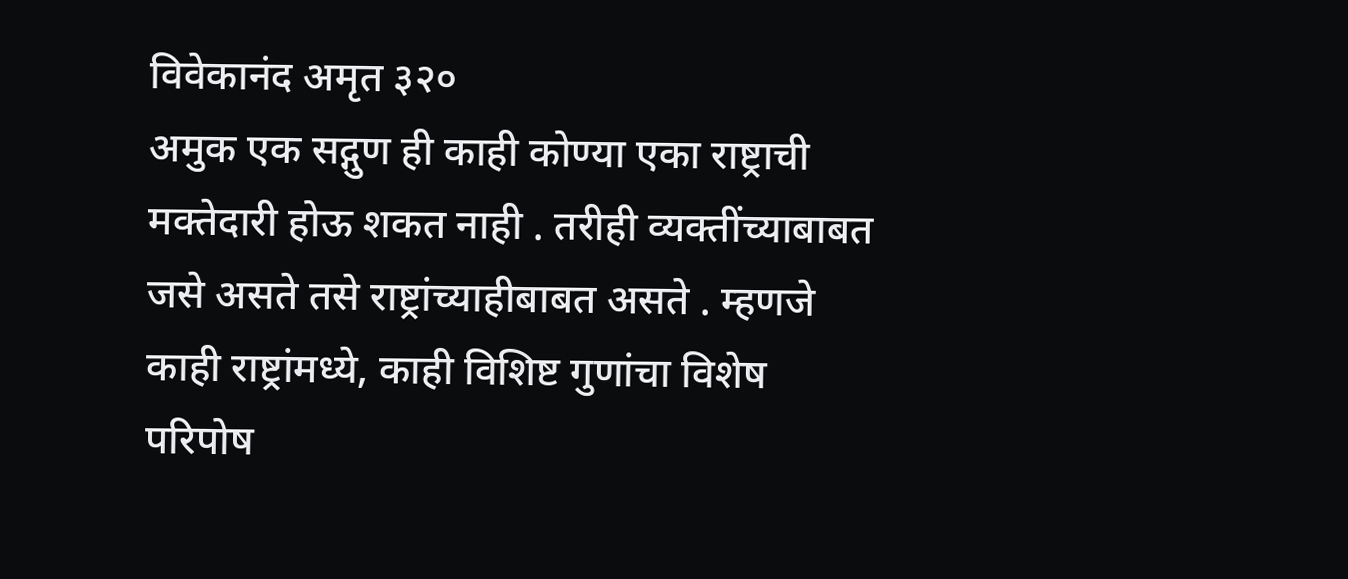विवेकानंद अमृत ३२०
अमुक एक सद्गुण ही काही कोण्या एका राष्ट्राची मक्तेदारी होऊ शकत नाही . तरीही व्यक्तींच्याबाबत जसे असते तसे राष्ट्रांच्याहीबाबत असते . म्हणजे काही राष्ट्रांमध्ये, काही विशिष्ट गुणांचा विशेष परिपोष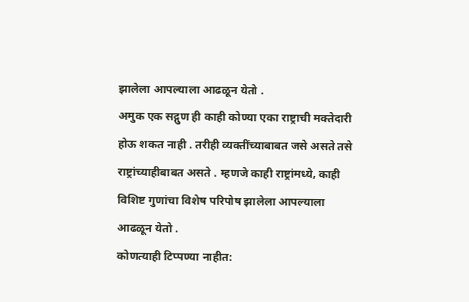झालेला आपल्याला आढळून येतो .
अमुक एक सद्गुण ही काही कोण्या एका राष्ट्राची मक्तेदारी होऊ शकत नाही . तरीही व्यक्तींच्याबाबत जसे असते तसे राष्ट्रांच्याहीबाबत असते . म्हणजे काही राष्ट्रांमध्ये, काही विशिष्ट गुणांचा विशेष परिपोष झालेला आपल्याला आढळून येतो .
कोणत्याही टिप्पण्या नाहीत: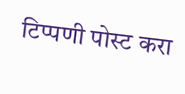टिप्पणी पोस्ट करा